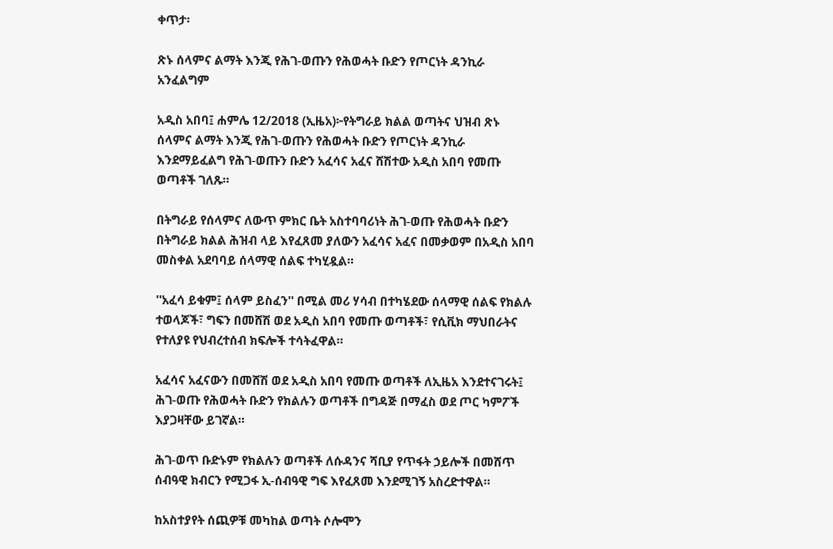ቀጥታ፡

ጽኑ ሰላምና ልማት እንጂ የሕገ-ወጡን የሕወሓት ቡድን የጦርነት ዳንኪራ አንፈልግም

አዲስ አበባ፤ ሐምሌ 12/2018 (ኢዜአ)፦የትግራይ ክልል ወጣትና ህዝብ ጽኑ ሰላምና ልማት እንጂ የሕገ-ወጡን የሕወሓት ቡድን የጦርነት ዳንኪራ እንደማይፈልግ የሕገ-ወጡን ቡድን አፈሳና አፈና ሸሽተው አዲስ አበባ የመጡ ወጣቶች ገለጹ።

በትግራይ የሰላምና ለውጥ ምክር ቤት አስተባባሪነት ሕገ-ወጡ የሕወሓት ቡድን በትግራይ ክልል ሕዝብ ላይ እየፈጸመ ያለውን አፈሳና አፈና በመቃወም በአዲስ አበባ መስቀል አደባባይ ሰላማዊ ሰልፍ ተካሂዷል።

''አፈሳ ይቁም፤ ሰላም ይስፈን'' በሚል መሪ ሃሳብ በተካሄደው ሰላማዊ ሰልፍ የክልሉ ተወላጆች፣ ግፍን በመሸሽ ወደ አዲስ አበባ የመጡ ወጣቶች፣ የሲቪክ ማህበራትና የተለያዩ የህብረተሰብ ክፍሎች ተሳትፈዋል።

አፈሳና አፈናውን በመሸሽ ወደ አዲስ አበባ የመጡ ወጣቶች ለኢዜአ እንደተናገሩት፤ ሕገ-ወጡ የሕወሓት ቡድን የክልሉን ወጣቶች በግዳጅ በማፈስ ወደ ጦር ካምፖች እያጋዛቸው ይገኛል።

ሕገ-ወጥ ቡድኑም የክልሉን ወጣቶች ለሱዳንና ሻቢያ የጥፋት ኃይሎች በመሸጥ ሰብዓዊ ክብርን የሚጋፋ ኢ-ሰብዓዊ ግፍ እየፈጸመ እንደሚገኝ አስረድተዋል።

ከአስተያየት ሰጪዎቹ መካከል ወጣት ሶሎሞን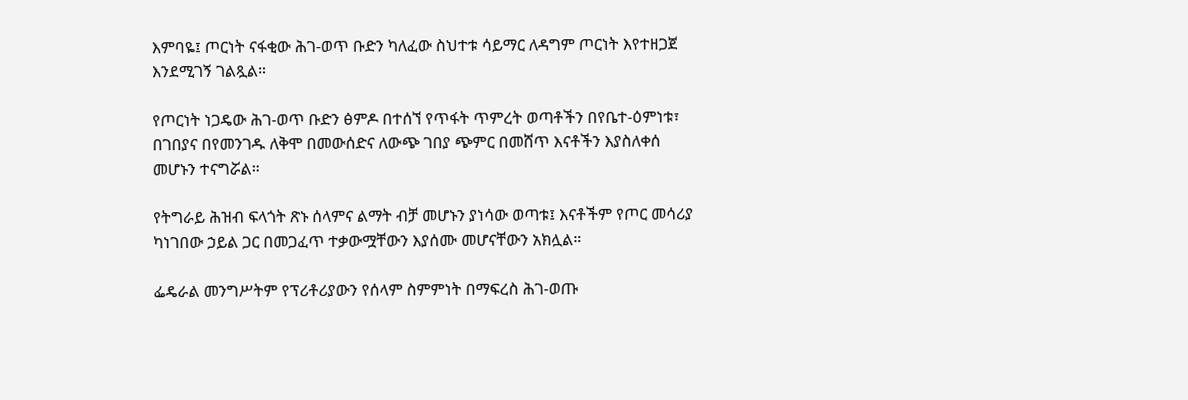እምባዬ፤ ጦርነት ናፋቂው ሕገ-ወጥ ቡድን ካለፈው ስህተቱ ሳይማር ለዳግም ጦርነት እየተዘጋጀ እንደሚገኝ ገልጿል።

የጦርነት ነጋዴው ሕገ-ወጥ ቡድን ፅምዶ በተሰኘ የጥፋት ጥምረት ወጣቶችን በየቤተ-ዕምነቱ፣ በገበያና በየመንገዱ ለቅሞ በመውሰድና ለውጭ ገበያ ጭምር በመሸጥ እናቶችን እያስለቀሰ መሆኑን ተናግሯል።

የትግራይ ሕዝብ ፍላጎት ጽኑ ሰላምና ልማት ብቻ መሆኑን ያነሳው ወጣቱ፤ እናቶችም የጦር መሳሪያ ካነገበው ኃይል ጋር በመጋፈጥ ተቃውሟቸውን እያሰሙ መሆናቸውን አክሏል።

ፌዴራል መንግሥትም የፕሪቶሪያውን የሰላም ስምምነት በማፍረስ ሕገ-ወጡ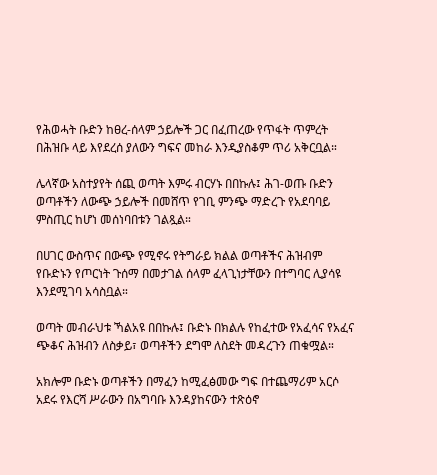የሕወሓት ቡድን ከፀረ-ሰላም ኃይሎች ጋር በፈጠረው የጥፋት ጥምረት በሕዝቡ ላይ እየደረሰ ያለውን ግፍና መከራ እንዲያስቆም ጥሪ አቅርቧል።

ሌላኛው አስተያየት ሰጪ ወጣት እምሩ ብርሃኑ በበኩሉ፤ ሕገ-ወጡ ቡድን ወጣቶችን ለውጭ ኃይሎች በመሸጥ የገቢ ምንጭ ማድረጉ የአደባባይ ምስጢር ከሆነ መሰነባበቱን ገልጿል።

በሀገር ውስጥና በውጭ የሚኖሩ የትግራይ ክልል ወጣቶችና ሕዝብም የቡድኑን የጦርነት ጉሰማ በመታገል ሰላም ፈላጊነታቸውን በተግባር ሊያሳዩ እንደሚገባ አሳስቧል።

ወጣት መብራህቱ ኻልአዩ በበኩሉ፤ ቡድኑ በክልሉ የከፈተው የአፈሳና የአፈና ጭቆና ሕዝብን ለስቃይ፣ ወጣቶችን ደግሞ ለስደት መዳረጉን ጠቁሟል።

አክሎም ቡድኑ ወጣቶችን በማፈን ከሚፈፅመው ግፍ በተጨማሪም አርሶ አደሩ የእርሻ ሥራውን በአግባቡ እንዳያከናውን ተጽዕኖ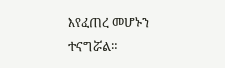እየፈጠረ መሆኑን ተናግሯል።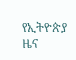የኢትዮጵያ ዜና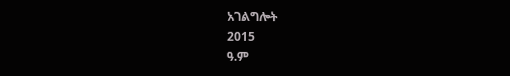አገልግሎት
2015
ዓ.ም